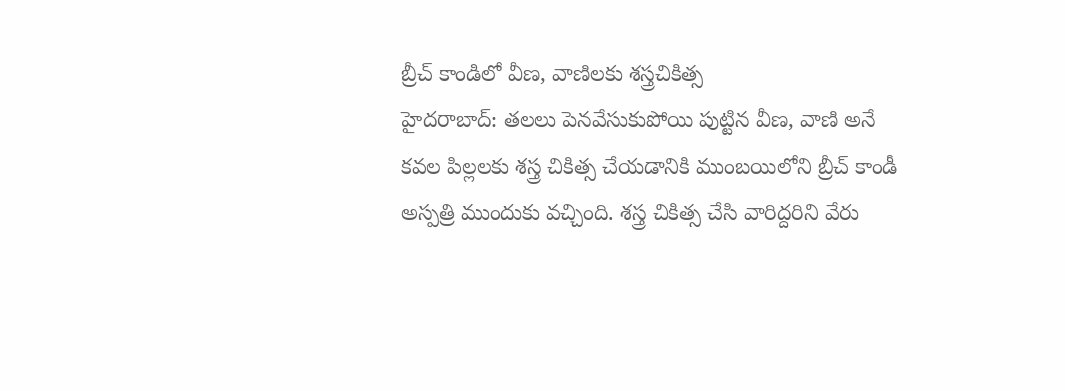బ్రీచ్ కాండిలో వీణ, వాణిలకు శస్త్రచికిత్స
హైదరాబాద్: తలలు పెనవేసుకుపోయి పుట్టిన వీణ, వాణి అనే కవల పిల్లలకు శస్త్ర చికిత్స చేయడానికి ముంబయిలోని బ్రీచ్ కాండీ అస్పత్రి ముందుకు వచ్చింది. శస్త్ర చికిత్స చేసి వారిద్దరిని వేరు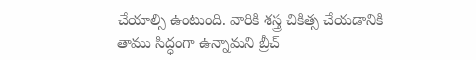చేయాల్సి ఉంటుంది. వారికి శస్త్ర చికిత్స చేయడానికి తాము సిద్ధంగా ఉన్నామని బ్రీచ్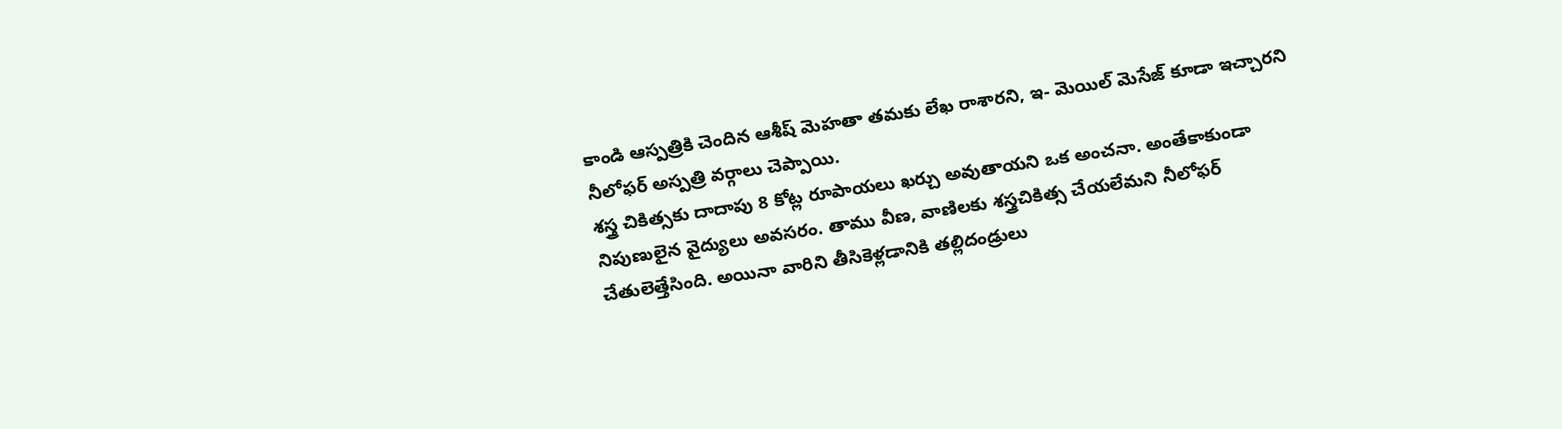కాండి ఆస్పత్రికి చెందిన ఆశీష్ మెహతా తమకు లేఖ రాశారని, ఇ- మెయిల్ మెసేజ్ కూడా ఇచ్చారని నీలోఫర్ అస్పత్రి వర్గాలు చెప్పాయి.
శస్త్ర చికిత్సకు దాదాపు 8 కోట్ల రూపాయలు ఖర్చు అవుతాయని ఒక అంచనా. అంతేకాకుండా నిపుణులైన వైద్యులు అవసరం. తాము వీణ, వాణిలకు శస్త్రచికిత్స చేయలేమని నీలోఫర్ చేతులెత్తేసింది. అయినా వారిని తీసికెళ్లడానికి తల్లిదండ్రులు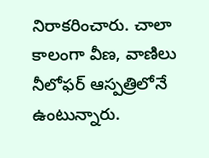నిరాకరించారు. చాలా కాలంగా వీణ, వాణిలు నీలోఫర్ ఆస్పత్రిలోనే ఉంటున్నారు.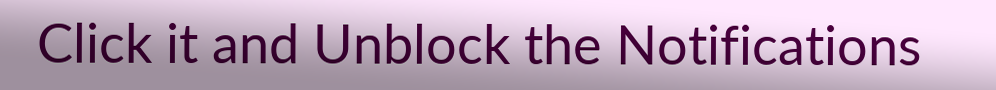Click it and Unblock the Notifications